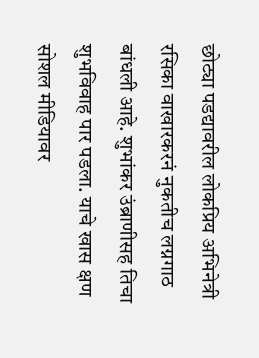छोट्या पडद्यावरील लोकप्रिय अभिनेत्री रसिका वाखारकरनं नुकतीच लग्नगाठ बांधली आहे. शुभांकर उंब्राणीसह तिचा शुभविवाह पार पडला. याचे खास क्षण सोशल मीडियावर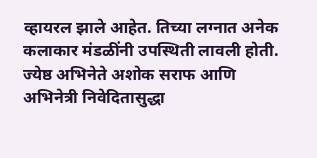व्हायरल झाले आहेत. तिच्या लग्नात अनेक कलाकार मंडळींनी उपस्थिती लावली होती. ज्येष्ठ अभिनेते अशोक सराफ आणि अभिनेत्री निवेदितासुद्धा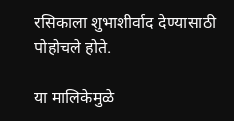रसिकाला शुभाशीर्वाद देण्यासाठी पोहोचले होते.

या मालिकेमुळे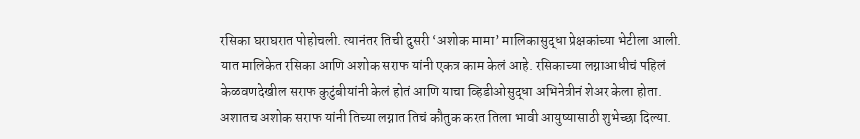रसिका घराघरात पोहोचली. त्यानंतर तिची दुसरी ‘अशोक मामा’ मालिकासुद्धा प्रेक्षकांच्या भेटीला आली. यात मालिकेत रसिका आणि अशोक सराफ यांनी एकत्र काम केलं आहे. रसिकाच्या लग्नाआधीचं पहिलं केळवणदेखील सराफ कुटुंबीयांनी केलं होतं आणि याचा व्हिडीओसुद्धा अभिनेत्रीनं शेअर केला होता. अशातच अशोक सराफ यांनी तिच्या लग्नात तिचं कौतुक करत तिला भावी आयुष्यासाठी शुभेच्छा दिल्या.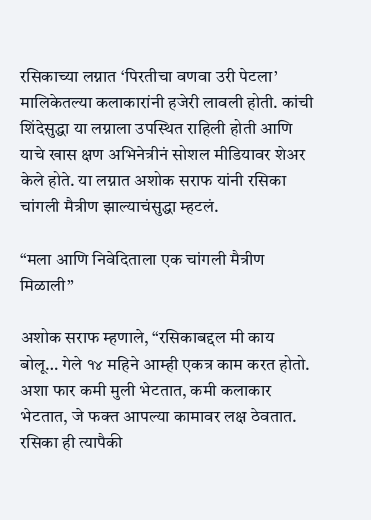रसिकाच्या लग्नात ‘पिरतीचा वणवा उरी पेटला’ मालिकेतल्या कलाकारांनी हजेरी लावली होती. कांची शिंदेसुद्धा या लग्नाला उपस्थित राहिली होती आणि याचे खास क्षण अभिनेत्रीनं सोशल मीडियावर शेअर केले होते. या लग्नात अशोक सराफ यांनी रसिका चांगली मैत्रीण झाल्याचंसुद्धा म्हटलं.

“मला आणि निवेदिताला एक चांगली मैत्रीण मिळाली”

अशोक सराफ म्हणाले, “रसिकाबद्दल मी काय बोलू… गेले १४ महिने आम्ही एकत्र काम करत होतो. अशा फार कमी मुली भेटतात, कमी कलाकार भेटतात, जे फक्त आपल्या कामावर लक्ष ठेवतात. रसिका ही त्यापैकी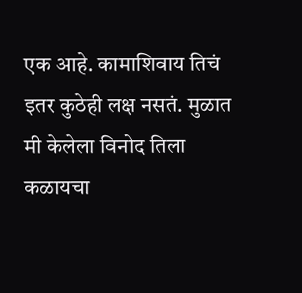एक आहे. कामाशिवाय तिचं इतर कुठेही लक्ष नसतं. मुळात मी केलेला विनोद तिला कळायचा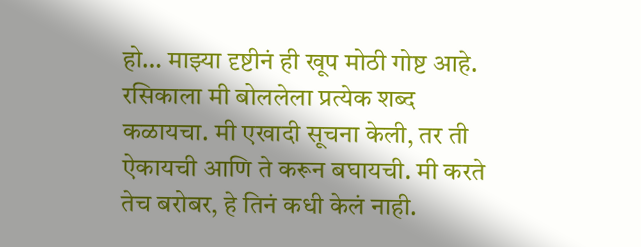हो… माझ्या दृष्टीनं ही खूप मोठी गोष्ट आहे. रसिकाला मी बोललेला प्रत्येक शब्द कळायचा. मी एखादी सूचना केली, तर ती ऐकायची आणि ते करून बघायची. मी करते तेच बरोबर, हे तिनं कधी केलं नाही.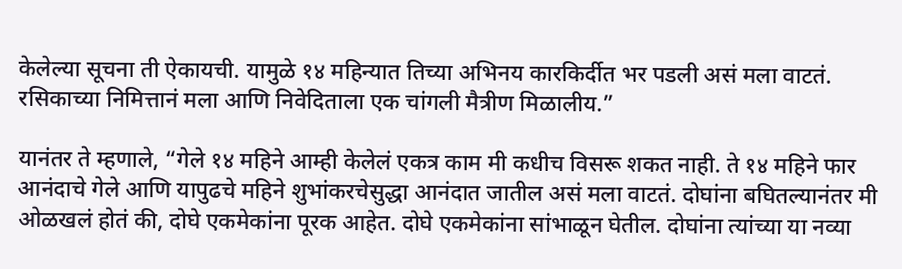केलेल्या सूचना ती ऐकायची. यामुळे १४ महिन्यात तिच्या अभिनय कारकिर्दीत भर पडली असं मला वाटतं. रसिकाच्या निमित्तानं मला आणि निवेदिताला एक चांगली मैत्रीण मिळालीय.”

यानंतर ते म्हणाले, “गेले १४ महिने आम्ही केलेलं एकत्र काम मी कधीच विसरू शकत नाही. ते १४ महिने फार आनंदाचे गेले आणि यापुढचे महिने शुभांकरचेसुद्धा आनंदात जातील असं मला वाटतं. दोघांना बघितल्यानंतर मी ओळखलं होतं की, दोघे एकमेकांना पूरक आहेत. दोघे एकमेकांना सांभाळून घेतील. दोघांना त्यांच्या या नव्या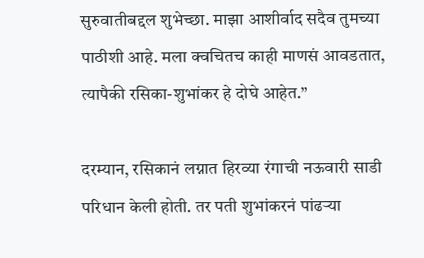सुरुवातीबद्दल शुभेच्छा. माझा आशीर्वाद सदैव तुमच्या पाठीशी आहे. मला क्वचितच काही माणसं आवडतात, त्यापैकी रसिका-शुभांकर हे दोघे आहेत.”

दरम्यान, रसिकानं लग्नात हिरव्या रंगाची नऊवारी साडी परिधान केली होती. तर पती शुभांकरनं पांढऱ्या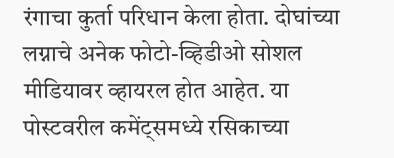रंगाचा कुर्ता परिधान केला होता. दोघांच्या लग्नाचे अनेक फोटो-व्हिडीओ सोशल मीडियावर व्हायरल होत आहेत. या पोस्टवरील कमेंट्समध्ये रसिकाच्या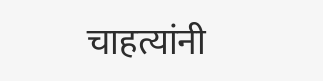चाहत्यांनी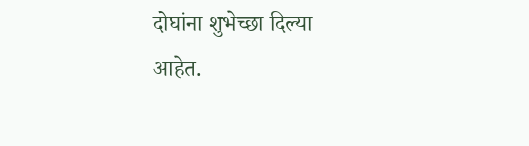दोघांना शुभेच्छा दिल्या आहेत.